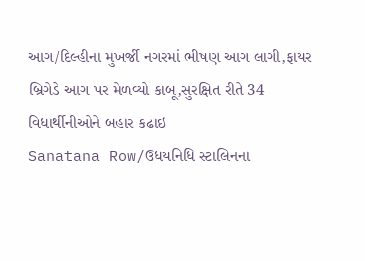આગ/દિલ્હીના મુખર્જી નગરમાં ભીષણ આગ લાગી,ફાયર બ્રિગેડે આગ પર મેળવ્યો કાબૂ,સુરક્ષિત રીતે 34 વિધાર્થીનીઓને બહાર કઢાઇ
Sanatana Row/ઉધયનિધિ સ્ટાલિનના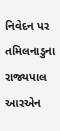નિવેદન પર તમિલનાડુના રાજ્યપાલ આરએન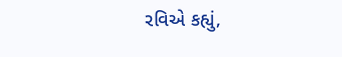રવિએ કહ્યું,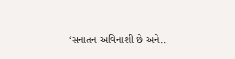‘સનાતન અવિનાશી છે અને..